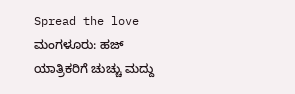Spread the love
ಮಂಗಳೂರು: ಹಜ್ ಯಾತ್ರಿಕರಿಗೆ ಚುಚ್ಚು ಮದ್ದು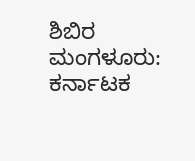ಶಿಬಿರ
ಮಂಗಳೂರು: ಕರ್ನಾಟಕ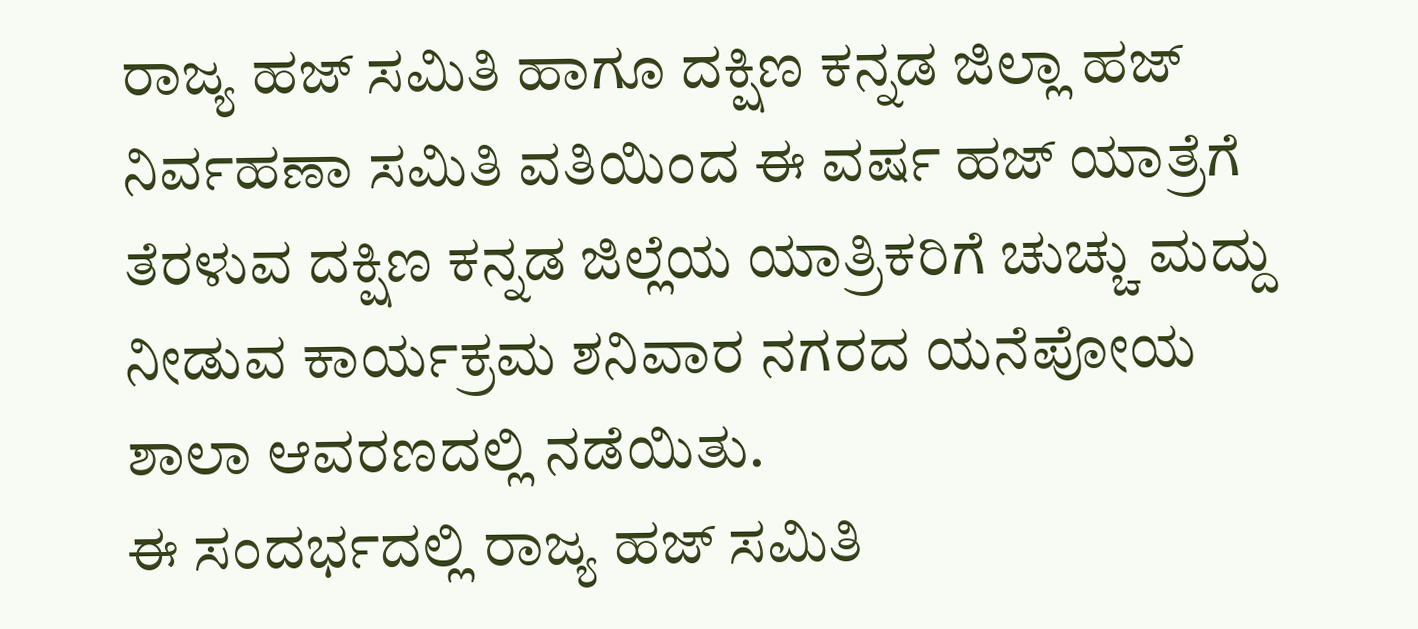ರಾಜ್ಯ ಹಜ್ ಸಮಿತಿ ಹಾಗೂ ದಕ್ಷಿಣ ಕನ್ನಡ ಜಿಲ್ಲಾ ಹಜ್ ನಿರ್ವಹಣಾ ಸಮಿತಿ ವತಿಯಿಂದ ಈ ವರ್ಷ ಹಜ್ ಯಾತ್ರೆಗೆ ತೆರಳುವ ದಕ್ಷಿಣ ಕನ್ನಡ ಜಿಲ್ಲೆಯ ಯಾತ್ರಿಕರಿಗೆ ಚುಚ್ಚು ಮದ್ದು ನೀಡುವ ಕಾರ್ಯಕ್ರಮ ಶನಿವಾರ ನಗರದ ಯನೆಪೋಯ ಶಾಲಾ ಆವರಣದಲ್ಲಿ ನಡೆಯಿತು.
ಈ ಸಂದರ್ಭದಲ್ಲಿ ರಾಜ್ಯ ಹಜ್ ಸಮಿತಿ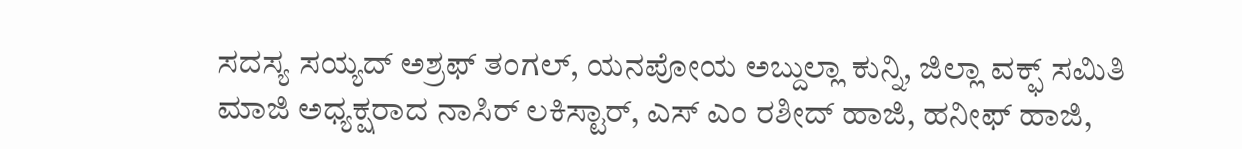ಸದಸ್ಯ ಸಯ್ಯದ್ ಅಶ್ರಫ್ ತಂಗಲ್, ಯನಪೋಯ ಅಬ್ದುಲ್ಲಾ ಕುನ್ನಿ, ಜಿಲ್ಲಾ ವಕ್ಫ್ ಸಮಿತಿ ಮಾಜಿ ಅಧ್ಯಕ್ಷರಾದ ನಾಸಿರ್ ಲಕಿಸ್ಟಾರ್, ಎಸ್ ಎಂ ರಶೀದ್ ಹಾಜಿ, ಹನೀಫ್ ಹಾಜಿ,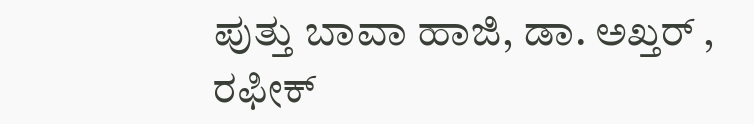ಪುತ್ತು ಬಾವಾ ಹಾಜಿ, ಡಾ. ಅಖ್ತರ್ , ರಫೀಕ್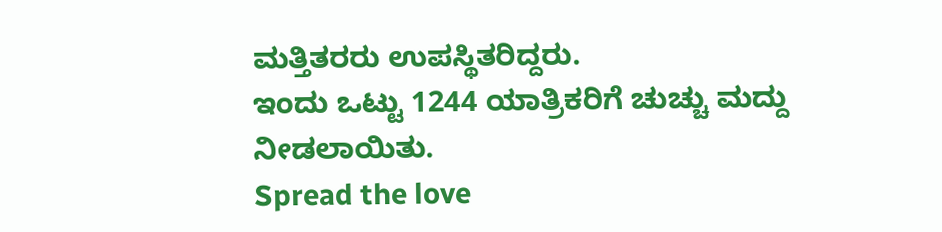ಮತ್ತಿತರರು ಉಪಸ್ಥಿತರಿದ್ದರು.
ಇಂದು ಒಟ್ಟು 1244 ಯಾತ್ರಿಕರಿಗೆ ಚುಚ್ಚು ಮದ್ದು ನೀಡಲಾಯಿತು.
Spread the love